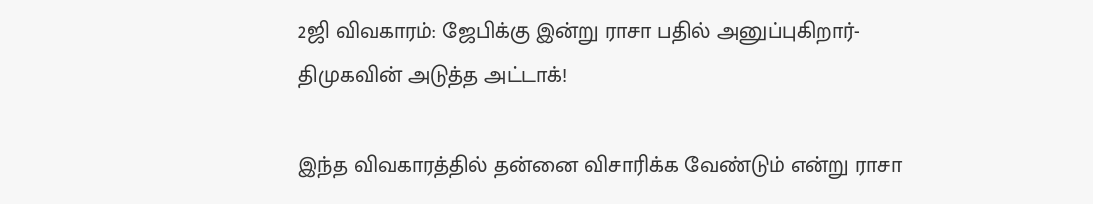2ஜி விவகாரம்: ஜேபிக்கு இன்று ராசா பதில் அனுப்புகிறார்- திமுகவின் அடுத்த அட்டாக்!

இந்த விவகாரத்தில் தன்னை விசாரிக்க வேண்டும் என்று ராசா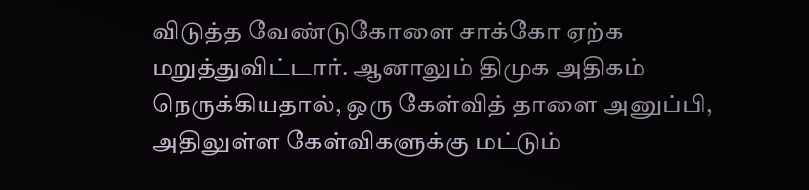விடுத்த வேண்டுகோளை சாக்கோ ஏற்க மறுத்துவிட்டார். ஆனாலும் திமுக அதிகம் நெருக்கியதால், ஒரு கேள்வித் தாளை அனுப்பி, அதிலுள்ள கேள்விகளுக்கு மட்டும்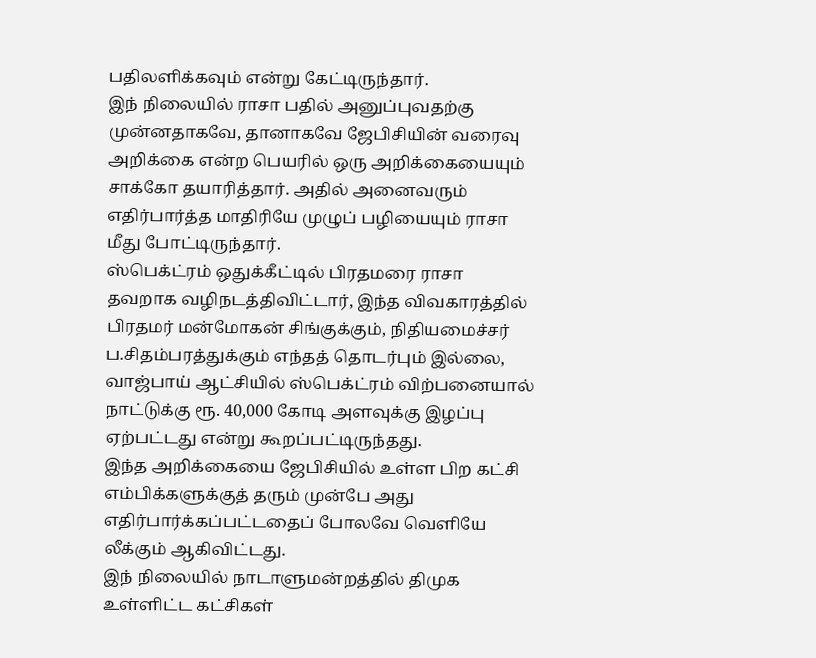பதிலளிக்கவும் என்று கேட்டிருந்தார்.
இந் நிலையில் ராசா பதில் அனுப்புவதற்கு முன்னதாகவே, தானாகவே ஜேபிசியின் வரைவு அறிக்கை என்ற பெயரில் ஒரு அறிக்கையையும் சாக்கோ தயாரித்தார். அதில் அனைவரும் எதிர்பார்த்த மாதிரியே முழுப் பழியையும் ராசா மீது போட்டிருந்தார்.
ஸ்பெக்ட்ரம் ஒதுக்கீட்டில் பிரதமரை ராசா தவறாக வழிநடத்திவிட்டார், இந்த விவகாரத்தில் பிரதமர் மன்மோகன் சிங்குக்கும், நிதியமைச்சர் ப.சிதம்பரத்துக்கும் எந்தத் தொடர்பும் இல்லை, வாஜ்பாய் ஆட்சியில் ஸ்பெக்ட்ரம் விற்பனையால் நாட்டுக்கு ரூ. 40,000 கோடி அளவுக்கு இழப்பு ஏற்பட்டது என்று கூறப்பட்டிருந்தது.
இந்த அறிக்கையை ஜேபிசியில் உள்ள பிற கட்சி எம்பிக்களுக்குத் தரும் முன்பே அது எதிர்பார்க்கப்பட்டதைப் போலவே வெளியே லீக்கும் ஆகிவிட்டது.
இந் நிலையில் நாடாளுமன்றத்தில் திமுக உள்ளிட்ட கட்சிகள்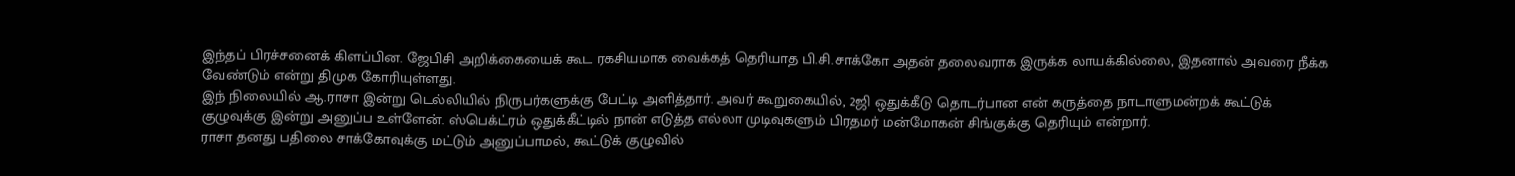இந்தப் பிரச்சனைக் கிளப்பின. ஜேபிசி அறிக்கையைக் கூட ரகசியமாக வைக்கத் தெரியாத பி.சி.சாக்கோ அதன் தலைவராக இருக்க லாயக்கில்லை, இதனால் அவரை நீக்க வேண்டும் என்று திமுக கோரியுள்ளது.
இந் நிலையில் ஆ.ராசா இன்று டெல்லியில் நிருபர்களுக்கு பேட்டி அளித்தார். அவர் கூறுகையில், 2ஜி ஒதுக்கீடு தொடர்பான என் கருத்தை நாடாளுமன்றக் கூட்டுக் குழுவுக்கு இன்று அனுப்ப உள்ளேன். ஸ்பெக்ட்ரம் ஒதுக்கீட்டில் நான் எடுத்த எல்லா முடிவுகளும் பிரதமர் மன்மோகன் சிங்குக்கு தெரியும் என்றார்.
ராசா தனது பதிலை சாக்கோவுக்கு மட்டும் அனுப்பாமல், கூட்டுக் குழுவில்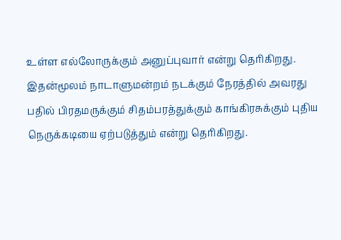உள்ள எல்லோருக்கும் அனுப்புவார் என்று தெரிகிறது.
இதன்மூலம் நாடாளுமன்றம் நடக்கும் நேரத்தில் அவரது பதில் பிரதமருக்கும் சிதம்பரத்துக்கும் காங்கிரசுக்கும் புதிய நெருக்கடியை ஏற்படுத்தும் என்று தெரிகிறது.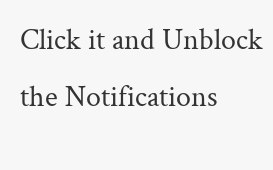Click it and Unblock the Notifications